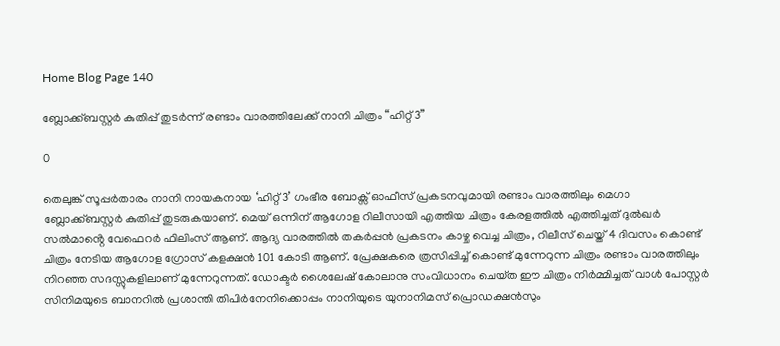Home Blog Page 140

ബ്ലോക്ക്ബസ്റ്റർ കുതിപ്പ് തുടർന്ന് രണ്ടാം വാരത്തിലേക്ക് നാനി ചിത്രം “ഹിറ്റ് 3”

0

തെലുങ്ക് സൂപ്പർതാരം നാനി നായകനായ ‘ഹിറ്റ് 3’ ഗംഭീര ബോക്സ് ഓഫീസ് പ്രകടനവുമായി രണ്ടാം വാരത്തിലും മെഗാ ബ്ലോക്ക്ബസ്റ്റർ കുതിപ്പ് തുടരുകയാണ്. മെയ് ഒന്നിന് ആഗോള റിലീസായി എത്തിയ ചിത്രം കേരളത്തിൽ എത്തിച്ചത് ദുൽഖർ സൽമാൻ്റെ വേഫെറർ ഫിലിംസ് ആണ്. ആദ്യ വാരത്തിൽ തകർപ്പൻ പ്രകടനം കാഴ്ച വെച്ച ചിത്രം, റിലീസ് ചെയ്ത് 4 ദിവസം കൊണ്ട് ചിത്രം നേടിയ ആഗോള ഗ്രോസ് കളക്ഷൻ 101 കോടി ആണ്. പ്രേക്ഷകരെ ത്രസിപ്പിച്ച് കൊണ്ട് മുന്നേറുന്ന ചിത്രം രണ്ടാം വാരത്തിലും നിറഞ്ഞ സദസ്സുകളിലാണ് മുന്നേറുന്നത്. ഡോക്ടർ ശൈലേഷ് കോലാനു സംവിധാനം ചെയ്‌ത ഈ ചിത്രം നിർമ്മിച്ചത് വാൾ പോസ്റ്റർ സിനിമയുടെ ബാനറിൽ പ്രശാന്തി തിപിർനേനിക്കൊപ്പം നാനിയുടെ യുനാനിമസ് പ്രൊഡക്ഷൻസും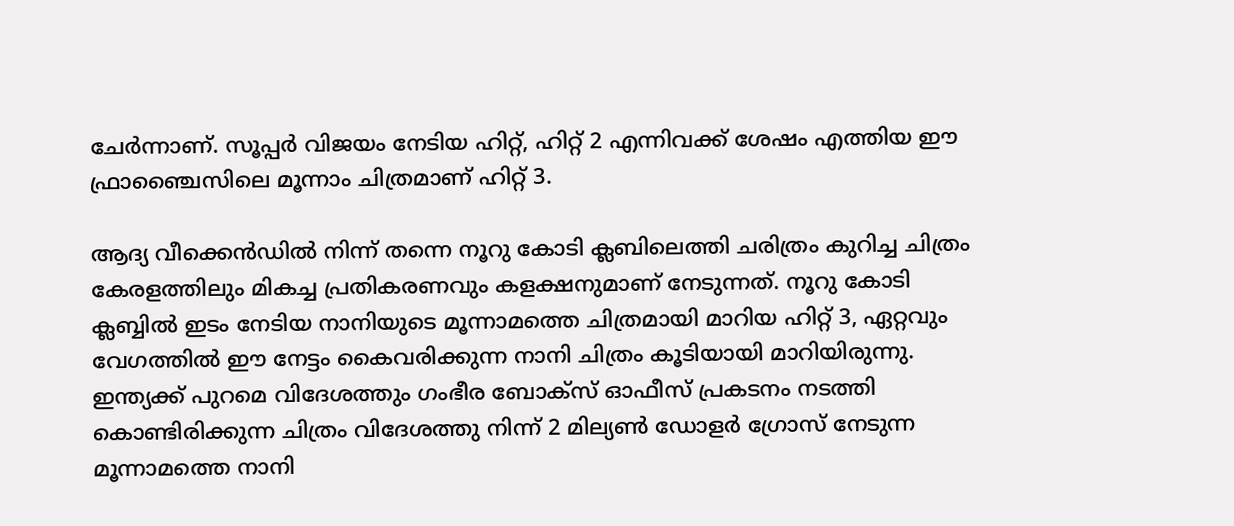ചേർന്നാണ്. സൂപ്പർ വിജയം നേടിയ ഹിറ്റ്, ഹിറ്റ് 2 എന്നിവക്ക് ശേഷം എത്തിയ ഈ ഫ്രാഞ്ചൈസിലെ മൂന്നാം ചിത്രമാണ് ഹിറ്റ് 3.

ആദ്യ വീക്കെൻഡിൽ നിന്ന് തന്നെ നൂറു കോടി ക്ലബിലെത്തി ചരിത്രം കുറിച്ച ചിത്രം കേരളത്തിലും മികച്ച പ്രതികരണവും കളക്ഷനുമാണ് നേടുന്നത്. നൂറു കോടി ക്ലബ്ബിൽ ഇടം നേടിയ നാനിയുടെ മൂന്നാമത്തെ ചിത്രമായി മാറിയ ഹിറ്റ് 3, ഏറ്റവും വേഗത്തിൽ ഈ നേട്ടം കൈവരിക്കുന്ന നാനി ചിത്രം കൂടിയായി മാറിയിരുന്നു. ഇന്ത്യക്ക് പുറമെ വിദേശത്തും ഗംഭീര ബോക്സ് ഓഫീസ് പ്രകടനം നടത്തി കൊണ്ടിരിക്കുന്ന ചിത്രം വിദേശത്തു നിന്ന് 2 മില്യൺ ഡോളർ ഗ്രോസ് നേടുന്ന മൂന്നാമത്തെ നാനി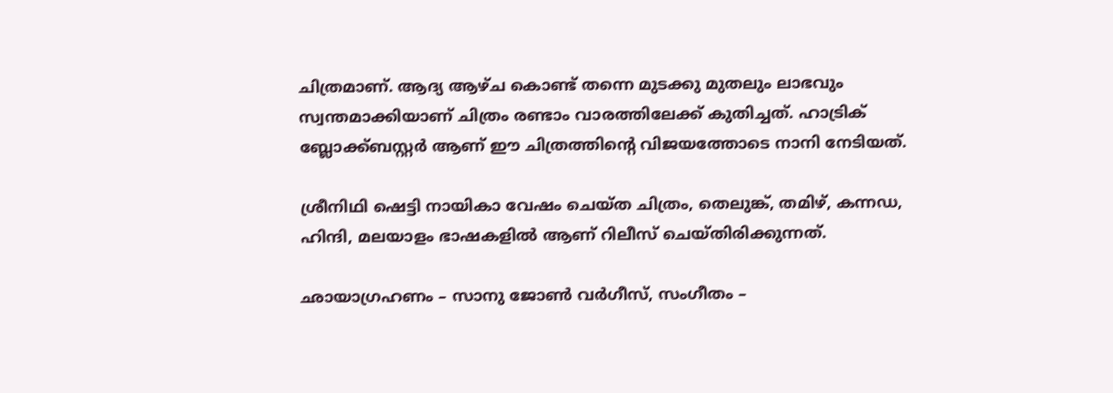ചിത്രമാണ്. ആദ്യ ആഴ്ച കൊണ്ട് തന്നെ മുടക്കു മുതലും ലാഭവും സ്വന്തമാക്കിയാണ് ചിത്രം രണ്ടാം വാരത്തിലേക്ക് കുതിച്ചത്. ഹാട്രിക് ബ്ലോക്ക്ബസ്റ്റർ ആണ് ഈ ചിത്രത്തിന്റെ വിജയത്തോടെ നാനി നേടിയത്.

ശ്രീനിഥി ഷെട്ടി നായികാ വേഷം ചെയ്ത ചിത്രം, തെലുങ്ക്, തമിഴ്, കന്നഡ, ഹിന്ദി, മലയാളം ഭാഷകളിൽ ആണ് റിലീസ് ചെയ്തിരിക്കുന്നത്.

ഛായാഗ്രഹണം – സാനു ജോൺ വർഗീസ്, സംഗീതം –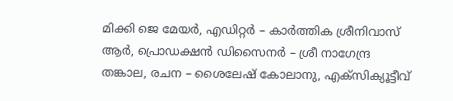മിക്കി ജെ മേയർ, എഡിറ്റർ – കാർത്തിക ശ്രീനിവാസ് ആർ, പ്രൊഡക്ഷൻ ഡിസൈനർ – ശ്രീ നാഗേന്ദ്ര തങ്കാല, രചന – ശൈലേഷ് കോലാനു, എക്സിക്യൂട്ടീവ്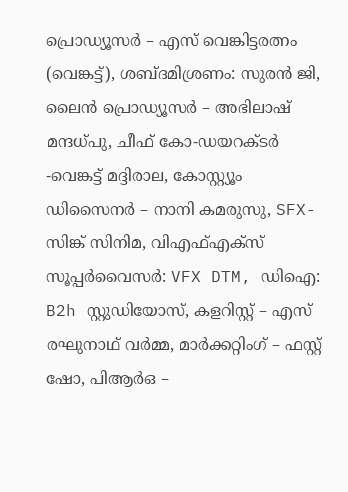പ്രൊഡ്യൂസർ – എസ് വെങ്കിട്ടരത്നം (വെങ്കട്ട്), ശബ്ദമിശ്രണം: സുരൻ ജി, ലൈൻ പ്രൊഡ്യൂസർ – അഭിലാഷ് മന്ദധ്പു, ചീഫ് കോ-ഡയറക്ടർ -വെങ്കട്ട് മദ്ദിരാല, കോസ്റ്റ്യൂം ഡിസൈനർ – നാനി കമരുസു, SFX- സിങ്ക് സിനിമ, വിഎഫ്എക്സ് സൂപ്പർവൈസർ: VFX DTM, ഡിഐ: B2h സ്റ്റുഡിയോസ്, കളറിസ്റ്റ് – എസ് രഘുനാഥ് വർമ്മ, മാർക്കറ്റിംഗ് – ഫസ്റ്റ് ഷോ, പിആർഒ –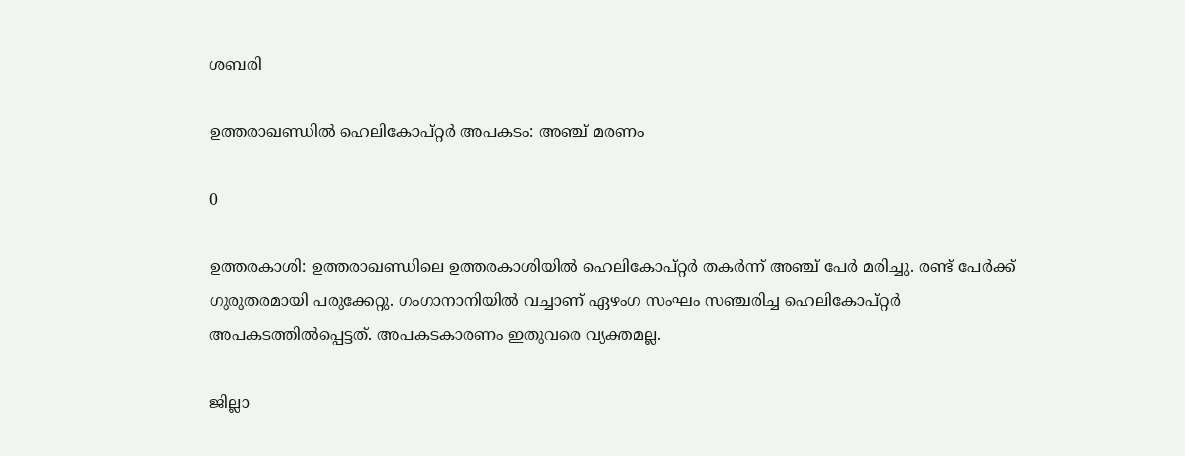ശബരി

ഉത്തരാഖണ്ഡില്‍ ഹെലികോപ്റ്റര്‍ അപകടം: അഞ്ച് മരണം

0

ഉത്തരകാശി: ഉത്തരാഖണ്ഡിലെ ഉത്തരകാശിയില്‍ ഹെലികോപ്റ്റര്‍ തകര്‍ന്ന് അഞ്ച് പേര്‍ മരിച്ചു. രണ്ട് പേര്‍ക്ക് ഗുരുതരമായി പരുക്കേറ്റു. ഗംഗാനാനിയില്‍ വച്ചാണ് ഏഴംഗ സംഘം സഞ്ചരിച്ച ഹെലികോപ്റ്റര്‍ അപകടത്തില്‍പ്പെട്ടത്. അപകടകാരണം ഇതുവരെ വ്യക്തമല്ല.

ജില്ലാ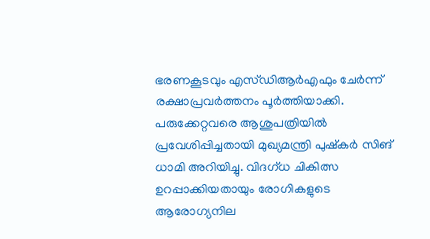ഭരണകൂടവും എസ്ഡിആര്‍എഫും ചേര്‍ന്ന് രക്ഷാപ്രവര്‍ത്തനം പൂര്‍ത്തിയാക്കി. പരുക്കേറ്റവരെ ആശുപത്രിയില്‍ പ്രവേശിപ്പിച്ചതായി മുഖ്യമന്ത്രി പുഷ്‌കര്‍ സിങ് ധാമി അറിയിച്ചു. വിദഗ്ധ ചികിത്സ ഉറപ്പാക്കിയതായും രോഗികളുടെ ആരോഗ്യനില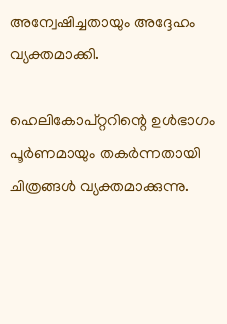അന്വേഷിച്ചതായും അദ്ദേഹം വ്യക്തമാക്കി.

ഹെലികോപ്റ്ററിന്റെ ഉള്‍ഭാഗം പൂര്‍ണമായും തകര്‍ന്നതായി ചിത്രങ്ങള്‍ വ്യക്തമാക്കുന്നു.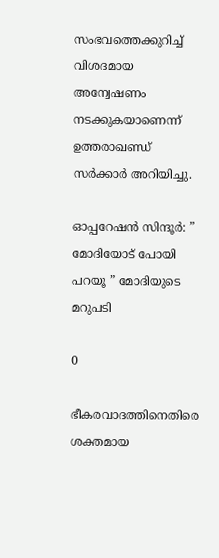സംഭവത്തെക്കുറിച്ച് വിശദമായ അന്വേഷണം നടക്കുകയാണെന്ന് ഉത്തരാഖണ്ഡ് സര്‍ക്കാര്‍ അറിയിച്ചു.

ഓപ്പറേഷൻ സിന്ദൂർ: ” മോദിയോട് പോയി പറയൂ ” മോദിയുടെ മറുപടി

0

ഭീകരവാദത്തിനെതിരെ ശക്തമായ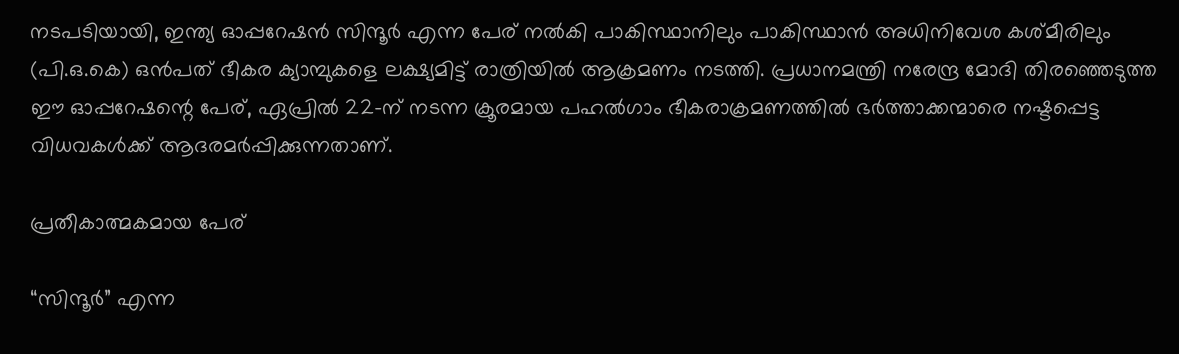നടപടിയായി, ഇന്ത്യ ഓപ്പറേഷൻ സിന്ദൂർ എന്ന പേര് നൽകി പാകിസ്ഥാനിലും പാകിസ്ഥാൻ അധിനിവേശ കശ്മീരിലും (പി.ഒ.കെ) ഒൻപത് ഭീകര ക്യാമ്പുകളെ ലക്ഷ്യമിട്ട് രാത്രിയിൽ ആക്രമണം നടത്തി. പ്രധാനമന്ത്രി നരേന്ദ്ര മോദി തിരഞ്ഞെടുത്ത ഈ ഓപ്പറേഷന്റെ പേര്, ഏപ്രിൽ 22-ന് നടന്ന ക്രൂരമായ പഹൽഗാം ഭീകരാക്രമണത്തിൽ ഭർത്താക്കന്മാരെ നഷ്ടപ്പെട്ട വിധവകൾക്ക് ആദരമർപ്പിക്കുന്നതാണ്.

പ്രതീകാത്മകമായ പേര്

“സിന്ദൂർ” എന്ന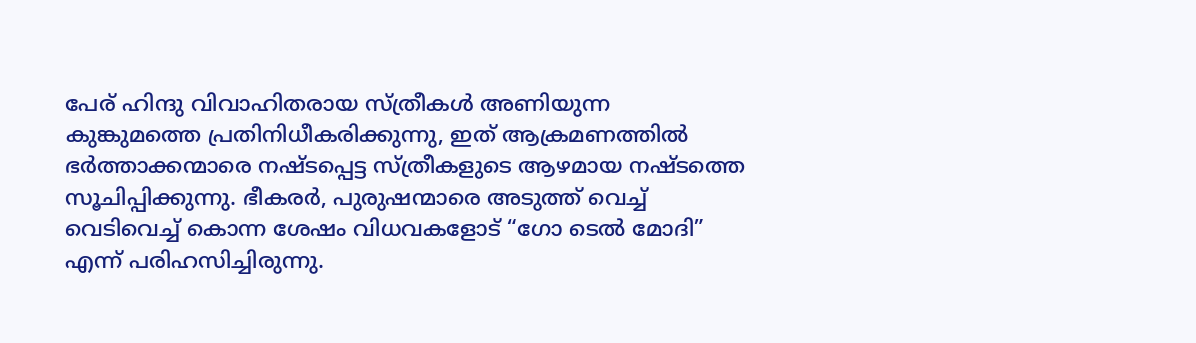പേര് ഹിന്ദു വിവാഹിതരായ സ്ത്രീകൾ അണിയുന്ന കുങ്കുമത്തെ പ്രതിനിധീകരിക്കുന്നു, ഇത് ആക്രമണത്തിൽ ഭർത്താക്കന്മാരെ നഷ്ടപ്പെട്ട സ്ത്രീകളുടെ ആഴമായ നഷ്ടത്തെ സൂചിപ്പിക്കുന്നു. ഭീകരർ, പുരുഷന്മാരെ അടുത്ത് വെച്ച് വെടിവെച്ച് കൊന്ന ശേഷം വിധവകളോട് “ഗോ ടെൽ മോദി” എന്ന് പരിഹസിച്ചിരുന്നു.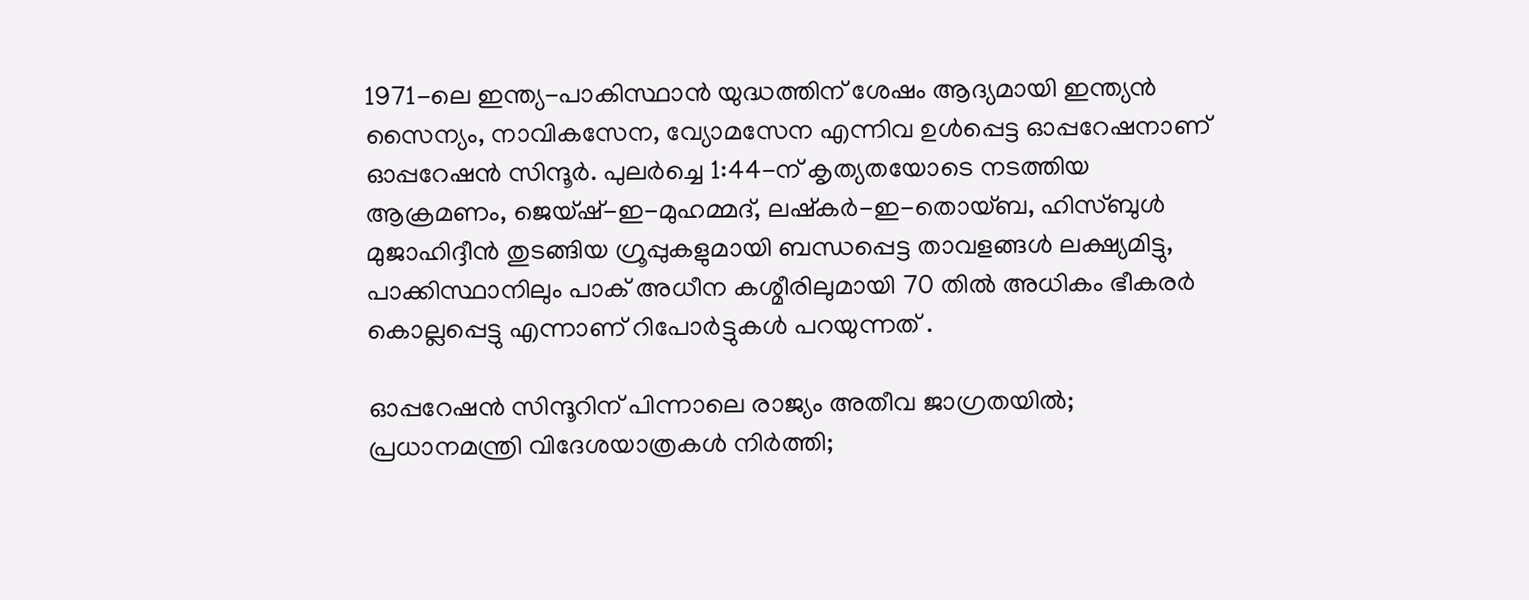1971-ലെ ഇന്ത്യ-പാകിസ്ഥാൻ യുദ്ധത്തിന് ശേഷം ആദ്യമായി ഇന്ത്യൻ സൈന്യം, നാവികസേന, വ്യോമസേന എന്നിവ ഉൾപ്പെട്ട ഓപ്പറേഷനാണ് ഓപ്പറേഷൻ സിന്ദൂർ. പുലർച്ചെ 1:44-ന് കൃത്യതയോടെ നടത്തിയ ആക്രമണം, ജെയ്ഷ്-ഇ-മുഹമ്മദ്, ലഷ്കർ-ഇ-തൊയ്ബ, ഹിസ്ബുൾ മുജാഹിദ്ദീൻ തുടങ്ങിയ ഗ്രൂപ്പുകളുമായി ബന്ധപ്പെട്ട താവളങ്ങൾ ലക്ഷ്യമിട്ടു, പാക്കിസ്ഥാനിലും പാക് അധീന കശ്മീരിലുമായി 70 തിൽ അധികം ഭീകരർ കൊല്ലപ്പെട്ടു എന്നാണ് റിപോർട്ടുകൾ പറയുന്നത് .

ഓപ്പറേഷൻ സിന്ദൂറിന് പിന്നാലെ രാജ്യം അതീവ ജാഗ്രതയിൽ; പ്രധാനമന്ത്രി വിദേശയാത്രകൾ നിർത്തി;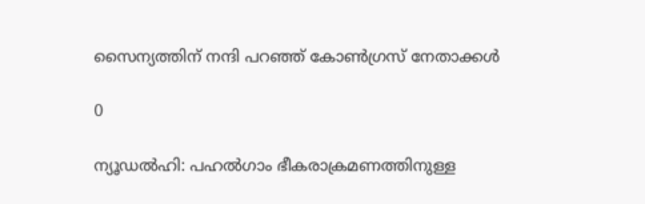സൈന്യത്തിന് നന്ദി പറഞ്ഞ് കോൺഗ്രസ് നേതാക്കൾ

0

ന്യൂഡൽഹി: പഹൽഗാം ഭീകരാക്രമണത്തിനുള്ള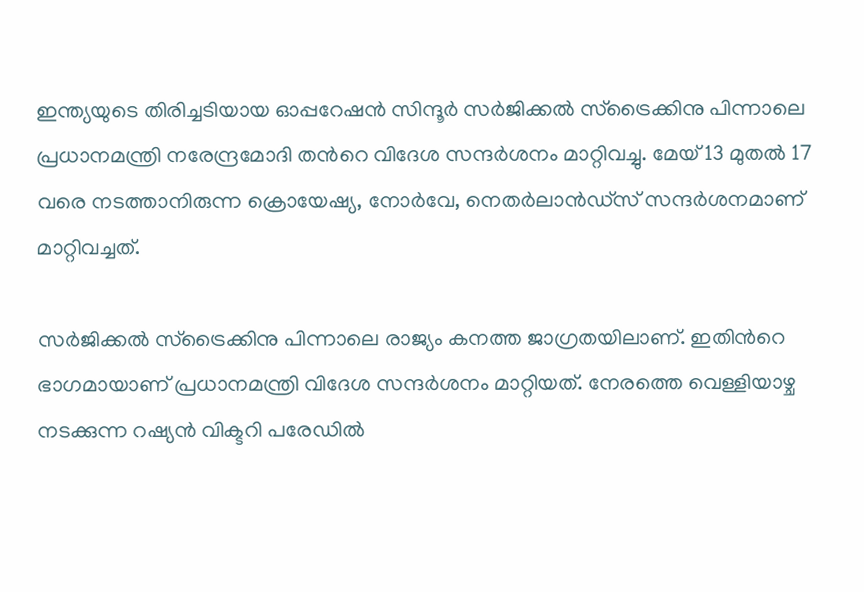ഇന്ത്യയുടെ തിരിച്ചടിയായ ഓപ്പറേഷൻ സിന്ദൂര്‍ സര്‍ജിക്കൽ സ്ട്രൈക്കിനു പിന്നാലെ പ്രധാനമന്ത്രി നരേന്ദ്രമോദി തന്‍റെ വിദേശ സന്ദർശനം മാറ്റിവച്ചു. മേയ് 13 മുതൽ 17 വരെ നടത്താനിരുന്ന ക്രൊയേഷ്യ, നോർവേ, നെതർലാൻഡ്സ് സന്ദർശനമാണ് മാറ്റിവച്ചത്.

സർജിക്കൽ സ്ട്രൈക്കിനു പിന്നാലെ രാജ്യം കനത്ത ജാഗ്രതയിലാണ്. ഇതിന്‍റെ ഭാഗമായാണ് പ്രധാനമന്ത്രി വിദേശ സന്ദർശനം മാറ്റിയത്. നേരത്തെ വെള്ളിയാഴ്ച നടക്കുന്ന റഷ്യൻ വിക്ടറി പരേഡിൽ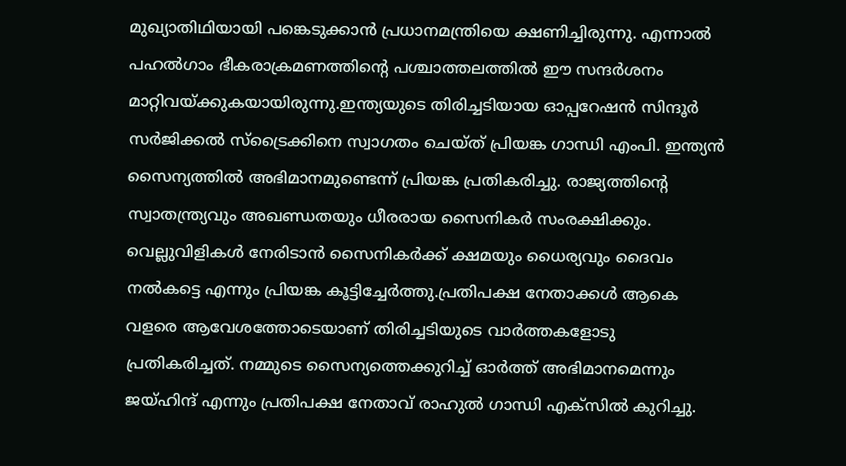മുഖ്യാതിഥിയായി പങ്കെടുക്കാൻ പ്രധാനമന്ത്രിയെ ക്ഷണിച്ചിരുന്നു. എന്നാൽ പഹൽഗാം ഭീകരാക്രമണത്തിന്‍റെ പശ്ചാത്തലത്തിൽ ഈ സന്ദർശനം മാറ്റിവയ്ക്കുകയായിരുന്നു.ഇന്ത്യയുടെ തിരിച്ചടിയായ ഓപ്പറേഷൻ സിന്ദൂര്‍ സര്‍ജിക്കൽ സ്ട്രൈക്കിനെ സ്വാഗതം ചെയ്ത് പ്രിയങ്ക ഗാന്ധി എംപി. ഇന്ത്യൻ സൈന്യത്തിൽ അഭിമാനമുണ്ടെന്ന് പ്രിയങ്ക പ്രതികരിച്ചു. രാജ്യത്തിന്‍റെ സ്വാതന്ത്ര്യവും അഖണ്ഡതയും ധീരരായ സൈനികർ സംരക്ഷിക്കും. വെല്ലുവിളികൾ നേരിടാൻ സൈനികർക്ക് ക്ഷമയും ധൈര്യവും ദൈവം നൽകട്ടെ എന്നും പ്രിയങ്ക കൂട്ടിച്ചേർത്തു.പ്രതിപക്ഷ നേതാക്കൾ ആകെ വളരെ ആവേശത്തോടെയാണ് തിരിച്ചടിയുടെ വാർത്തകളോടു പ്രതികരിച്ചത്. നമ്മുടെ സൈന്യത്തെക്കുറിച്ച് ഓര്‍ത്ത് അഭിമാനമെന്നും ജയ്ഹിന്ദ് എന്നും പ്രതിപക്ഷ നേതാവ് രാഹുൽ ഗാന്ധി എക്സിൽ കുറിച്ചു.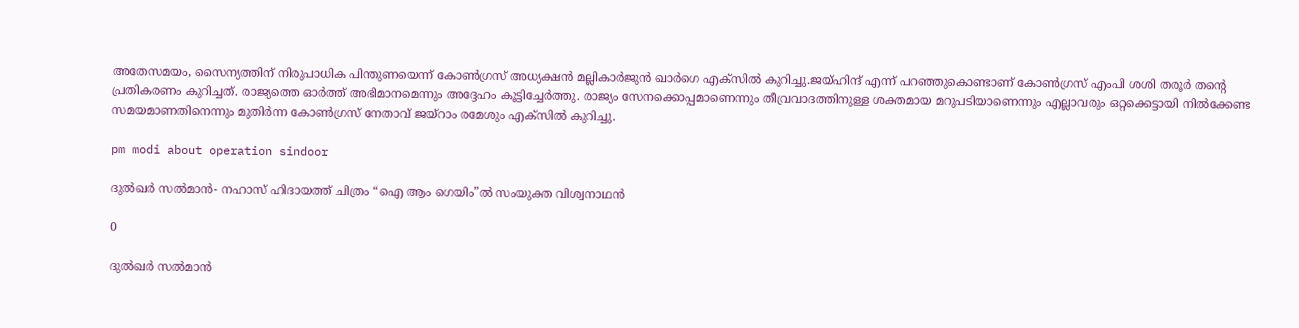അതേസമയം, സൈന്യത്തിന് നിരുപാധിക പിന്തുണയെന്ന് കോണ്‍ഗ്രസ് അധ്യക്ഷൻ മല്ലികാർജുൻ ഖാർഗെ എക്സിൽ കുറിച്ചു.ജയ്ഹിന്ദ് എന്ന് പറഞ്ഞുകൊണ്ടാണ് കോണ്‍ഗ്രസ് എംപി ശശി തരൂര്‍ തന്‍റെ പ്രതികരണം കുറിച്ചത്. രാജ്യത്തെ ഓര്‍ത്ത് അഭിമാനമെന്നും അദ്ദേഹം കൂട്ടിച്ചേർത്തു. രാജ്യം സേനക്കൊപ്പമാണെന്നും തീവ്രവാദത്തിനുള്ള ശക്തമായ മറുപടിയാണെന്നും എല്ലാവരും ഒറ്റക്കെട്ടായി നിൽക്കേണ്ട സമയമാണതിനെന്നും മുതിര്‍ന്ന കോണ്‍ഗ്രസ് നേതാവ് ജയ്റാം രമേശും എക്സിൽ കുറിച്ചു.

pm modi about operation sindoor

ദുൽഖർ സൽമാൻ- നഹാസ് ഹിദായത്ത് ചിത്രം “ഐ ആം ഗെയിം”ൽ സംയുക്ത വിശ്വനാഥൻ

0

ദുൽഖർ സൽമാൻ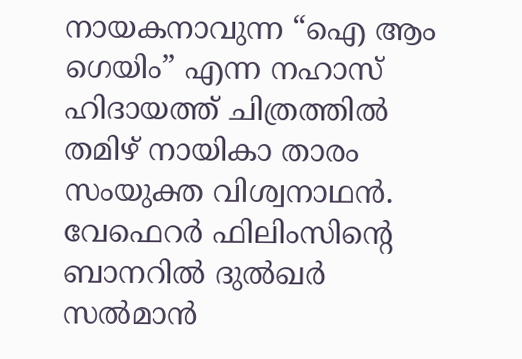നായകനാവുന്ന “ഐ ആം ഗെയിം” എന്ന നഹാസ് ഹിദായത്ത് ചിത്രത്തിൽ തമിഴ് നായികാ താരം സംയുക്ത വിശ്വനാഥൻ. വേഫെറർ ഫിലിംസിന്റെ ബാനറിൽ ദുൽഖർ സൽമാൻ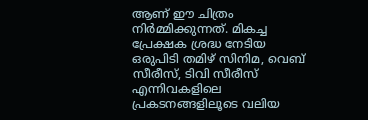ആണ് ഈ ചിത്രം നിർമ്മിക്കുന്നത്. മികച്ച പ്രേക്ഷക ശ്രദ്ധ നേടിയ ഒരുപിടി തമിഴ് സിനിമ, വെബ് സീരീസ്, ടിവി സീരീസ് എന്നിവകളിലെ പ്രകടനങ്ങളിലൂടെ വലിയ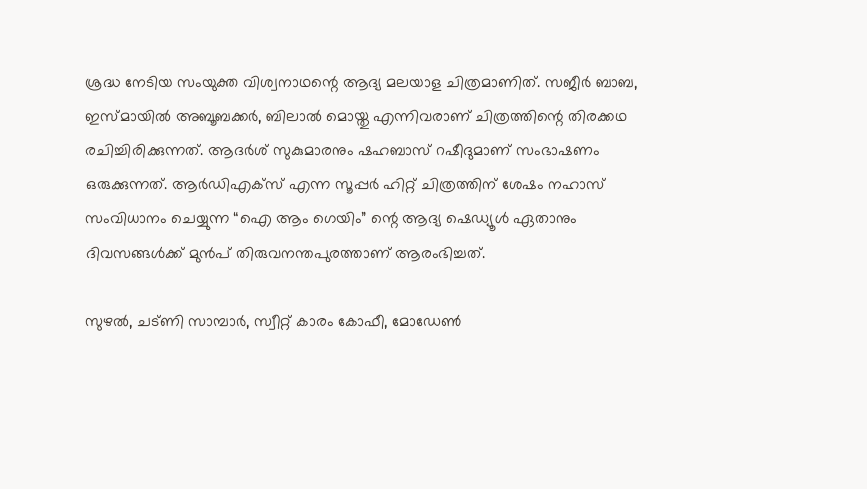ശ്രദ്ധ നേടിയ സംയുക്ത വിശ്വനാഥന്റെ ആദ്യ മലയാള ചിത്രമാണിത്. സജീർ ബാബ, ഇസ്മായിൽ അബൂബക്കർ, ബിലാൽ മൊയ്തു എന്നിവരാണ് ചിത്രത്തിന്റെ തിരക്കഥ രചിച്ചിരിക്കുന്നത്. ആദർശ് സുകുമാരനും ഷഹബാസ് റഷീദുമാണ് സംഭാഷണം ഒരുക്കുന്നത്. ആർഡിഎക്സ് എന്ന സൂപ്പർ ഹിറ്റ് ചിത്രത്തിന് ശേഷം നഹാസ് സംവിധാനം ചെയ്യുന്ന “ഐ ആം ഗെയിം” ന്റെ ആദ്യ ഷെഡ്യൂൾ ഏതാനും ദിവസങ്ങൾക്ക് മുൻപ് തിരുവനന്തപുരത്താണ് ആരംഭിച്ചത്.

സുഴൽ, ചട്ണി സാമ്പാർ, സ്വീറ്റ് കാരം കോഫീ, മോഡേൺ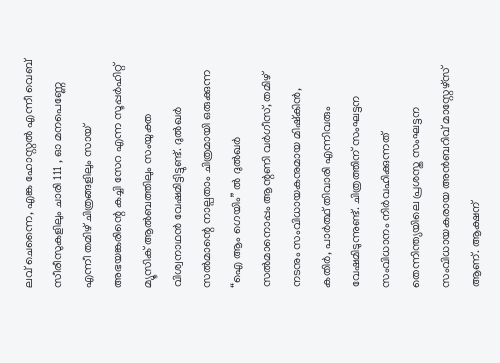ലവ് ചെന്നൈ, എങ്ക ഹോസ്റ്റൽ എന്നീ വെബ് സീരീസുകളിലും ചാരി 111 , ഓ മനപെണ്ണേ എന്നീ തമിഴ് ചിത്രങ്ങളിലും സായ് അഭയങ്കരിന്റെ കച്ചി സേറ എന്ന സൂപ്പർഹിറ്റ് മ്യൂസിക് ആൽബത്തിലും സംയുക്ത വിശ്വനാഥൻ വേഷമിട്ടിട്ടുണ്ട്. ദുൽഖർ സൽമാന്റെ നാല്പതാം ചിത്രമായി ഒരുക്കുന്ന “ഐ ആം ഗെയിം” ൽ ദുൽഖർ സൽമാനൊപ്പം ആന്റണി വർഗീസ്, തമിഴ് നടനും സംവിധായകനുമായ മിഷ്കിൻ, കതിർ, പാർത്ഥ് തിവാരി എന്നിവരും വേഷമിടുന്നുണ്ട്. ചിത്രത്തിന് സംഘട്ടന സംവിധാനം നിർവഹിക്കുന്നത് തെന്നിന്ത്യയിലെ പ്രശസ്ത സംഘട്ടന സംവിധായകരായ അൻബറിവ് മാസ്റ്റേഴ്സ് ആണ്. ആക്ഷന്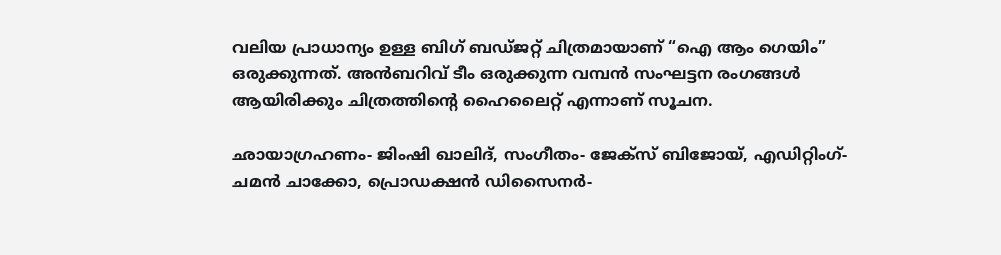വലിയ പ്രാധാന്യം ഉള്ള ബിഗ് ബഡ്ജറ്റ് ചിത്രമായാണ് “ഐ ആം ഗെയിം” ഒരുക്കുന്നത്. അൻബറിവ് ടീം ഒരുക്കുന്ന വമ്പൻ സംഘട്ടന രംഗങ്ങൾ ആയിരിക്കും ചിത്രത്തിന്റെ ഹൈലൈറ്റ് എന്നാണ് സൂചന.

ഛായാഗ്രഹണം- ജിംഷി ഖാലിദ്, സംഗീതം- ജേക്സ് ബിജോയ്, എഡിറ്റിംഗ്- ചമൻ ചാക്കോ, പ്രൊഡക്ഷൻ ഡിസൈനർ-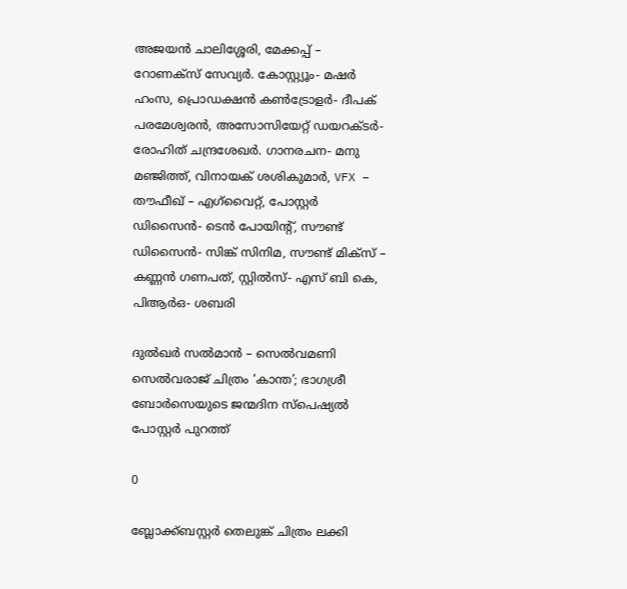അജയൻ ചാലിശ്ശേരി, മേക്കപ്പ് – റോണക്സ് സേവ്യർ. കോസ്റ്റ്യൂം- മഷർ ഹംസ, പ്രൊഡക്ഷൻ കൺട്രോളർ- ദീപക് പരമേശ്വരൻ, അസോസിയേറ്റ് ഡയറക്ടർ- രോഹിത് ചന്ദ്രശേഖർ. ഗാനരചന- മനു മഞ്ജിത്ത്, വിനായക് ശശികുമാർ, VFX – തൗഫീഖ് – എഗ്‌വൈറ്റ്, പോസ്റ്റർ ഡിസൈൻ- ടെൻ പോയിന്റ്, സൗണ്ട് ഡിസൈൻ- സിങ്ക് സിനിമ, സൗണ്ട് മിക്സ് – കണ്ണൻ ഗണപത്, സ്റ്റിൽസ്- എസ് ബി കെ, പിആർഒ- ശബരി

ദുൽഖർ സൽമാൻ – സെൽവമണി സെൽവരാജ് ചിത്രം ‘കാന്ത’; ഭാഗശ്രീ ബോർസെയുടെ ജന്മദിന സ്പെഷ്യൽ പോസ്റ്റർ പുറത്ത്

0

ബ്ലോക്ക്ബസ്റ്റർ തെലുങ്ക് ചിത്രം ലക്കി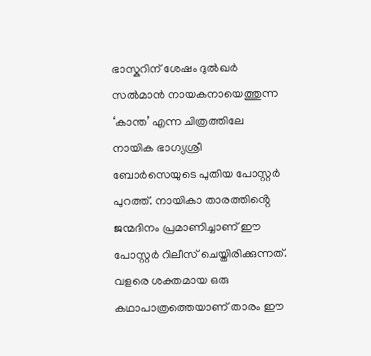ഭാസ്കറിന് ശേഷം ദുൽഖർ സൽമാൻ നായകനായെത്തുന്ന ‘കാന്ത’ എന്ന ചിത്രത്തിലേ നായിക ഭാഗ്യശ്രീ ബോർസെയുടെ പുതിയ പോസ്റ്റർ പുറത്ത്. നായികാ താരത്തിൻ്റെ ജന്മദിനം പ്രമാണിച്ചാണ് ഈ പോസ്റ്റർ റിലീസ് ചെയ്തിരിക്കുന്നത്. വളരെ ശക്തമായ ഒരു കഥാപാത്രത്തെയാണ് താരം ഈ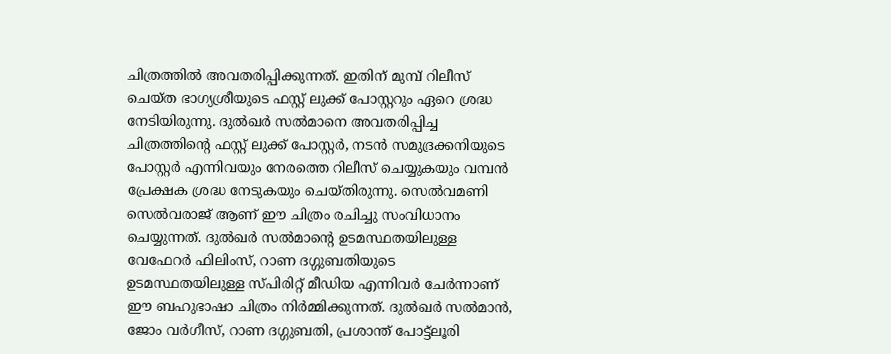ചിത്രത്തിൽ അവതരിപ്പിക്കുന്നത്. ഇതിന് മുമ്പ് റിലീസ് ചെയ്ത ഭാഗ്യശ്രീയുടെ ഫസ്റ്റ് ലുക്ക് പോസ്റ്ററും ഏറെ ശ്രദ്ധ നേടിയിരുന്നു. ദുൽഖർ സൽമാനെ അവതരിപ്പിച്ച ചിത്രത്തിൻ്റെ ഫസ്റ്റ് ലുക്ക് പോസ്റ്റർ, നടൻ സമുദ്രക്കനിയുടെ പോസ്റ്റർ എന്നിവയും നേരത്തെ റിലീസ് ചെയ്യുകയും വമ്പൻ പ്രേക്ഷക ശ്രദ്ധ നേടുകയും ചെയ്തിരുന്നു. സെൽവമണി സെൽവരാജ് ആണ് ഈ ചിത്രം രചിച്ചു സംവിധാനം ചെയ്യുന്നത്. ദുൽഖർ സൽമാന്റെ ഉടമസ്ഥതയിലുള്ള വേഫേറർ ഫിലിംസ്, റാണ ദഗ്ഗുബതിയുടെ ഉടമസ്ഥതയിലുള്ള സ്പിരിറ്റ് മീഡിയ എന്നിവർ ചേർന്നാണ് ഈ ബഹുഭാഷാ ചിത്രം നിർമ്മിക്കുന്നത്. ദുൽഖർ സൽമാൻ, ജോം വർഗീസ്, റാണ ദഗ്ഗുബതി, പ്രശാന്ത് പോട്ട്ലൂരി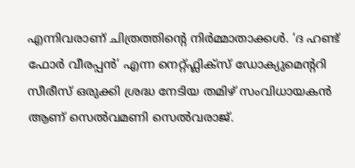എന്നിവരാണ് ചിത്രത്തിന്റെ നിർമ്മാതാക്കൾ. ‘ദ ഹണ്ട് ഫോർ വീരപ്പൻ’ എന്ന നെറ്റ്ഫ്ലിക്സ് ഡോക്യുമെന്ററി സീരീസ് ഒരുക്കി ശ്രദ്ധ നേടിയ തമിഴ് സംവിധായകൻ ആണ് സെൽവമണി സെൽവരാജ്.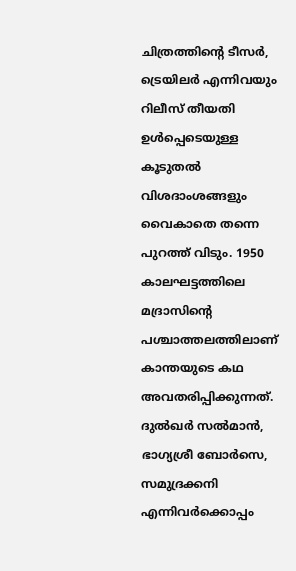ചിത്രത്തിന്റെ ടീസർ, ട്രെയിലർ എന്നിവയും റിലീസ് തീയതി ഉൾപ്പെടെയുള്ള കൂടുതൽ വിശദാംശങ്ങളും വൈകാതെ തന്നെ പുറത്ത് വിടും. 1950 കാലഘട്ടത്തിലെ മദ്രാസിന്റെ പശ്ചാത്തലത്തിലാണ് കാന്തയുടെ കഥ അവതരിപ്പിക്കുന്നത്. ദുൽഖർ സൽമാൻ, ഭാഗ്യശ്രീ ബോർസെ, സമുദ്രക്കനി എന്നിവർക്കൊപ്പം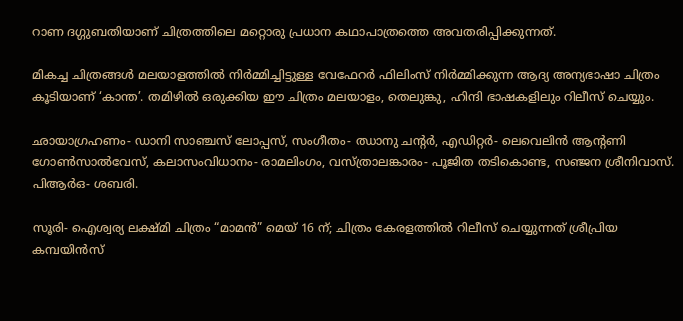റാണ ദഗ്ഗുബതിയാണ് ചിത്രത്തിലെ മറ്റൊരു പ്രധാന കഥാപാത്രത്തെ അവതരിപ്പിക്കുന്നത്.

മികച്ച ചിത്രങ്ങൾ മലയാളത്തിൽ നിർമ്മിച്ചിട്ടുള്ള വേഫേറർ ഫിലിംസ് നിർമ്മിക്കുന്ന ആദ്യ അന്യഭാഷാ ചിത്രം കൂടിയാണ് ‘കാന്ത’. തമിഴിൽ ഒരുക്കിയ ഈ ചിത്രം മലയാളം, തെലുങ്കു, ഹിന്ദി ഭാഷകളിലും റിലീസ് ചെയ്യും.

ഛായാഗ്രഹണം- ഡാനി സാഞ്ചസ് ലോപ്പസ്, സംഗീതം- ഝാനു ചന്റർ, എഡിറ്റർ- ലെവെലിൻ ആന്റണി ഗോൺസാൽവേസ്, കലാസംവിധാനം- രാമലിംഗം, വസ്ത്രാലങ്കാരം- പൂജിത തടികൊണ്ട, സഞ്ജന ശ്രീനിവാസ്. പിആർഒ- ശബരി.

സൂരി- ഐശ്വര്യ ലക്ഷ്മി ചിത്രം “മാമൻ” മെയ്‌ 16 ന്; ചിത്രം കേരളത്തിൽ റിലീസ് ചെയ്യുന്നത് ശ്രീപ്രിയ കമ്പയിൻസ്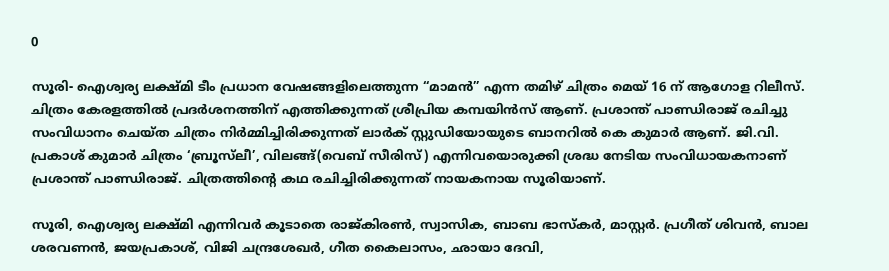0

സൂരി- ഐശ്വര്യ ലക്ഷ്മി ടീം പ്രധാന വേഷങ്ങളിലെത്തുന്ന “മാമൻ” എന്ന തമിഴ് ചിത്രം മെയ് 16 ന് ആഗോള റിലീസ്. ചിത്രം കേരളത്തിൽ പ്രദർശനത്തിന് എത്തിക്കുന്നത് ശ്രീപ്രിയ കമ്പയിൻസ് ആണ്. പ്രശാന്ത് പാണ്ഡിരാജ് രചിച്ചു സംവിധാനം ചെയ്ത ചിത്രം നിർമ്മിച്ചിരിക്കുന്നത് ലാർക് സ്റ്റുഡിയോയുടെ ബാനറിൽ കെ കുമാർ ആണ്. ജി.വി. പ്രകാശ് കുമാർ ചിത്രം ‘ബ്രൂസ്‌ലീ’, വിലങ്ങ്(വെബ് സീരിസ്) എന്നിവയൊരുക്കി ശ്രദ്ധ നേടിയ സംവിധായകനാണ് പ്രശാന്ത് പാണ്ഡിരാജ്. ചിത്രത്തിന്റെ കഥ രചിച്ചിരിക്കുന്നത് നായകനായ സൂരിയാണ്.

സൂരി, ഐശ്വര്യ ലക്ഷ്മി എന്നിവർ കൂടാതെ രാജ്കിരൺ, സ്വാസിക, ബാബ ഭാസ്കർ, മാസ്റ്റർ. പ്രഗീത് ശിവൻ, ബാല ശരവണൻ, ജയപ്രകാശ്, വിജി ചന്ദ്രശേഖർ, ഗീത കൈലാസം, ഛായാ ദേവി,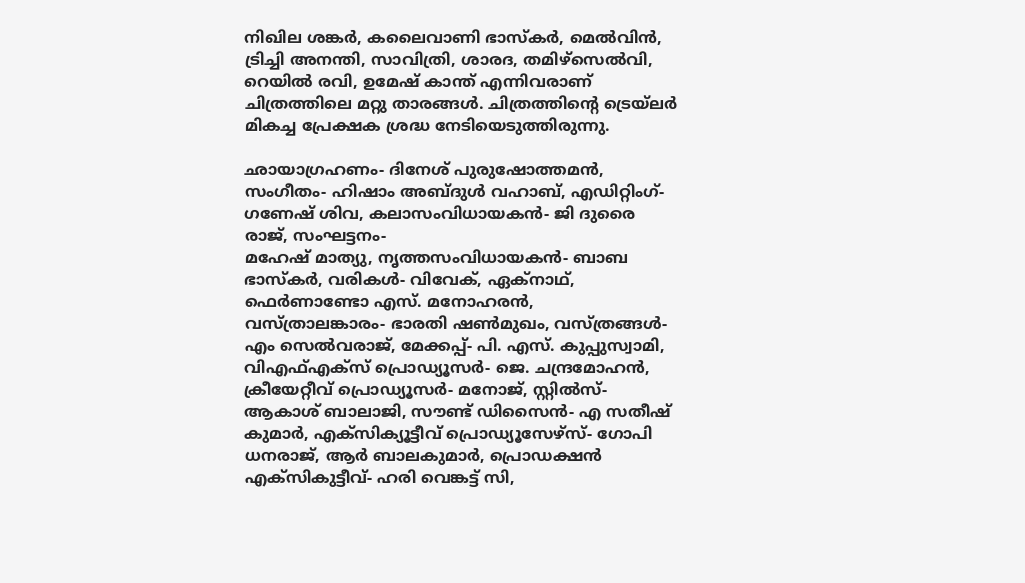നിഖില ശങ്കർ, കലൈവാണി ഭാസ്കർ, മെൽവിൻ, ട്രിച്ചി അനന്തി, സാവിത്രി, ശാരദ, തമിഴ്സെൽവി, റെയിൽ രവി, ഉമേഷ് കാന്ത് എന്നിവരാണ് ചിത്രത്തിലെ മറ്റു താരങ്ങൾ. ചിത്രത്തിന്റെ ട്രെയ്‌ലർ മികച്ച പ്രേക്ഷക ശ്രദ്ധ നേടിയെടുത്തിരുന്നു.

ഛായാഗ്രഹണം- ദിനേശ് പുരുഷോത്തമൻ, സംഗീതം- ഹിഷാം അബ്ദുൾ വഹാബ്, എഡിറ്റിംഗ്- ഗണേഷ് ശിവ, കലാസംവിധായകൻ- ജി ദുരൈ രാജ്, സംഘട്ടനം-
മഹേഷ് മാത്യു, നൃത്തസംവിധായകൻ- ബാബ ഭാസ്കർ, വരികൾ- വിവേക്, ഏക്നാഥ്, ഫെർണാണ്ടോ എസ്. മനോഹരൻ, വസ്ത്രാലങ്കാരം- ഭാരതി ഷൺമുഖം, വസ്ത്രങ്ങൾ- എം സെൽവരാജ്, മേക്കപ്പ്- പി. എസ്. കുപ്പുസ്വാമി, വിഎഫ്എക്സ് പ്രൊഡ്യൂസർ- ജെ. ചന്ദ്രമോഹൻ, ക്രീയേറ്റീവ് പ്രൊഡ്യൂസർ- മനോജ്, സ്റ്റിൽസ്- ആകാശ് ബാലാജി, സൗണ്ട് ഡിസൈൻ- എ സതീഷ് കുമാർ, എക്സിക്യൂട്ടീവ് പ്രൊഡ്യൂസേഴ്സ്- ഗോപി ധനരാജ്, ആർ ബാലകുമാർ, പ്രൊഡക്ഷൻ എക്സികുട്ടീവ്- ഹരി വെങ്കട്ട് സി,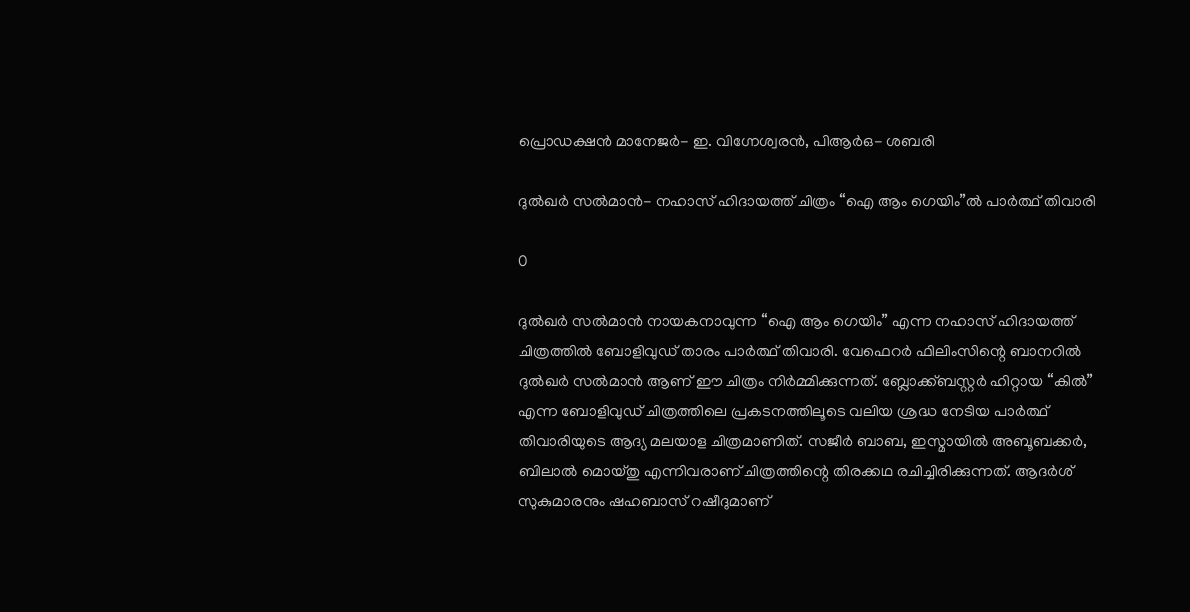പ്രൊഡക്ഷൻ മാനേജർ- ഇ. വിഗ്നേശ്വരൻ, പിആർഒ- ശബരി

ദുൽഖർ സൽമാൻ- നഹാസ് ഹിദായത്ത് ചിത്രം “ഐ ആം ഗെയിം”ൽ പാർത്ഥ് തിവാരി

0

ദുൽഖർ സൽമാൻ നായകനാവുന്ന “ഐ ആം ഗെയിം” എന്ന നഹാസ് ഹിദായത്ത് ചിത്രത്തിൽ ബോളിവുഡ് താരം പാർത്ഥ് തിവാരി. വേഫെറർ ഫിലിംസിന്റെ ബാനറിൽ ദുൽഖർ സൽമാൻ ആണ് ഈ ചിത്രം നിർമ്മിക്കുന്നത്. ബ്ലോക്ക്ബസ്റ്റർ ഹിറ്റായ “കിൽ” എന്ന ബോളിവുഡ് ചിത്രത്തിലെ പ്രകടനത്തിലൂടെ വലിയ ശ്രദ്ധ നേടിയ പാർത്ഥ് തിവാരിയുടെ ആദ്യ മലയാള ചിത്രമാണിത്. സജീർ ബാബ, ഇസ്മായിൽ അബൂബക്കർ, ബിലാൽ മൊയ്തു എന്നിവരാണ് ചിത്രത്തിന്റെ തിരക്കഥ രചിച്ചിരിക്കുന്നത്. ആദർശ് സുകുമാരനും ഷഹബാസ് റഷീദുമാണ്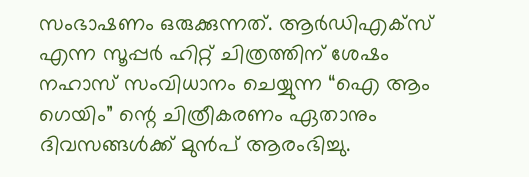സംഭാഷണം ഒരുക്കുന്നത്. ആർഡിഎക്സ് എന്ന സൂപ്പർ ഹിറ്റ് ചിത്രത്തിന് ശേഷം നഹാസ് സംവിധാനം ചെയ്യുന്ന “ഐ ആം ഗെയിം” ന്റെ ചിത്രീകരണം ഏതാനും ദിവസങ്ങൾക്ക് മുൻപ് ആരംഭിച്ചു.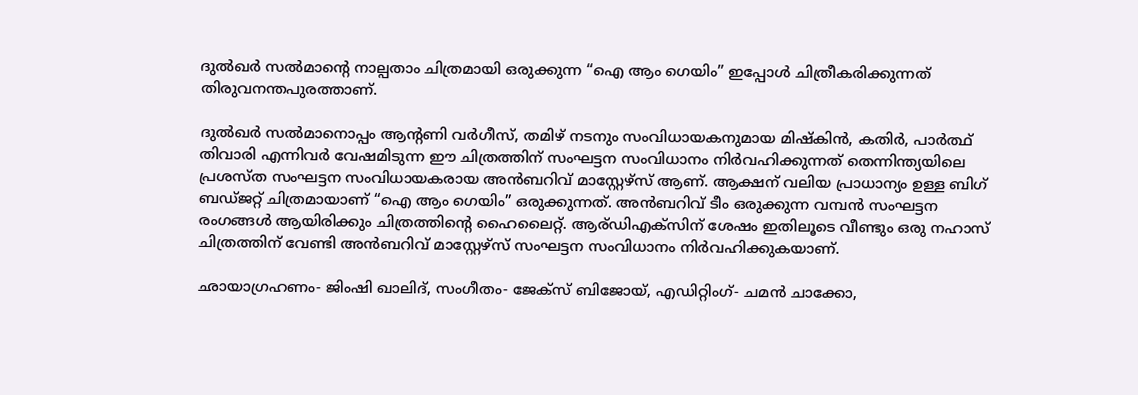ദുൽഖർ സൽമാന്റെ നാല്പതാം ചിത്രമായി ഒരുക്കുന്ന “ഐ ആം ഗെയിം” ഇപ്പോൾ ചിത്രീകരിക്കുന്നത് തിരുവനന്തപുരത്താണ്.

ദുൽഖർ സൽമാനൊപ്പം ആന്റണി വർഗീസ്, തമിഴ് നടനും സംവിധായകനുമായ മിഷ്കിൻ, കതിർ, പാർത്ഥ് തിവാരി എന്നിവർ വേഷമിടുന്ന ഈ ചിത്രത്തിന് സംഘട്ടന സംവിധാനം നിർവഹിക്കുന്നത് തെന്നിന്ത്യയിലെ പ്രശസ്ത സംഘട്ടന സംവിധായകരായ അൻബറിവ് മാസ്റ്റേഴ്സ് ആണ്. ആക്ഷന് വലിയ പ്രാധാന്യം ഉള്ള ബിഗ് ബഡ്ജറ്റ് ചിത്രമായാണ് “ഐ ആം ഗെയിം” ഒരുക്കുന്നത്. അൻബറിവ് ടീം ഒരുക്കുന്ന വമ്പൻ സംഘട്ടന രംഗങ്ങൾ ആയിരിക്കും ചിത്രത്തിന്റെ ഹൈലൈറ്റ്. ആര്ഡിഎക്സിന് ശേഷം ഇതിലൂടെ വീണ്ടും ഒരു നഹാസ് ചിത്രത്തിന് വേണ്ടി അൻബറിവ് മാസ്റ്റേഴ്സ് സംഘട്ടന സംവിധാനം നിർവഹിക്കുകയാണ്.

ഛായാഗ്രഹണം- ജിംഷി ഖാലിദ്, സംഗീതം- ജേക്സ് ബിജോയ്, എഡിറ്റിംഗ്- ചമൻ ചാക്കോ,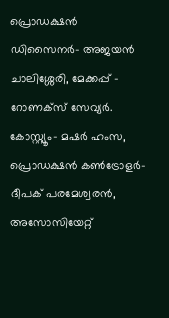പ്രൊഡക്ഷൻ ഡിസൈനർ- അജയൻ ചാലിശ്ശേരി, മേക്കപ്പ് – റോണക്സ് സേവ്യർ. കോസ്റ്റ്യൂം- മഷർ ഹംസ, പ്രൊഡക്ഷൻ കൺട്രോളർ- ദീപക് പരമേശ്വരൻ, അസോസിയേറ്റ്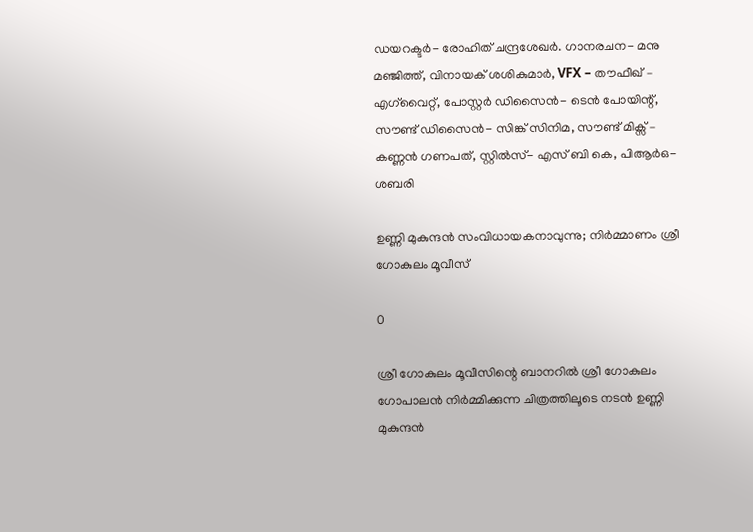ഡയറക്ടർ- രോഹിത് ചന്ദ്രശേഖർ. ഗാനരചന- മനു മഞ്ജിത്ത്, വിനായക് ശശികുമാർ, VFX – തൗഫീഖ് – എഗ്‌വൈറ്റ്, പോസ്റ്റർ ഡിസൈൻ- ടെൻ പോയിന്റ്, സൗണ്ട് ഡിസൈൻ- സിങ്ക് സിനിമ, സൗണ്ട് മിക്സ് – കണ്ണൻ ഗണപത്, സ്റ്റിൽസ്- എസ് ബി കെ, പിആർഒ- ശബരി

ഉണ്ണി മുകുന്ദൻ സംവിധായകനാവുന്നു; നിർമ്മാണം ശ്രീ ഗോകുലം മൂവീസ്

0

ശ്രീ ഗോകുലം മൂവീസിന്റെ ബാനറിൽ ശ്രീ ഗോകുലം ഗോപാലൻ നിർമ്മിക്കുന്ന ചിത്രത്തിലൂടെ നടൻ ഉണ്ണി മുകുന്ദൻ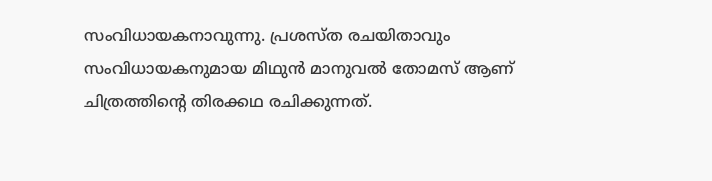സംവിധായകനാവുന്നു. പ്രശസ്ത രചയിതാവും സംവിധായകനുമായ മിഥുൻ മാനുവൽ തോമസ് ആണ് ചിത്രത്തിന്റെ തിരക്കഥ രചിക്കുന്നത്.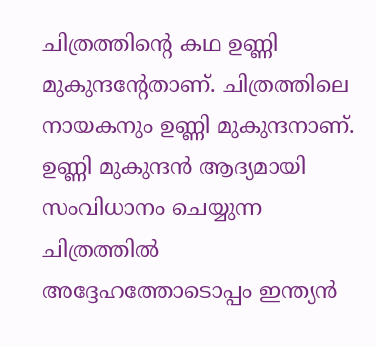ചിത്രത്തിന്റെ കഥ ഉണ്ണി മുകുന്ദന്റേതാണ്. ചിത്രത്തിലെ നായകനും ഉണ്ണി മുകുന്ദനാണ്. ഉണ്ണി മുകുന്ദൻ ആദ്യമായി സംവിധാനം ചെയ്യുന്ന ചിത്രത്തിൽ അദ്ദേഹത്തോടൊപ്പം ഇന്ത്യൻ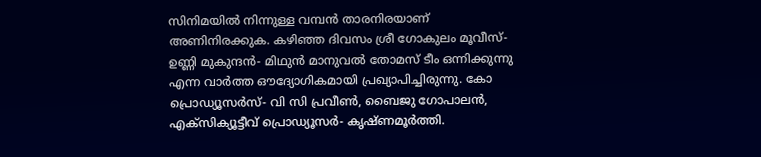സിനിമയിൽ നിന്നുള്ള വമ്പൻ താരനിരയാണ് അണിനിരക്കുക. കഴിഞ്ഞ ദിവസം ശ്രീ ഗോകുലം മൂവീസ്- ഉണ്ണി മുകുന്ദൻ- മിഥുൻ മാനുവൽ തോമസ് ടീം ഒന്നിക്കുന്നു എന്ന വാർത്ത ഔദ്യോഗികമായി പ്രഖ്യാപിച്ചിരുന്നു. കോ പ്രൊഡ്യൂസർസ്- വി സി പ്രവീൺ, ബൈജു ഗോപാലൻ, എക്സിക്യൂട്ടീവ് പ്രൊഡ്യൂസർ- കൃഷ്ണമൂർത്തി.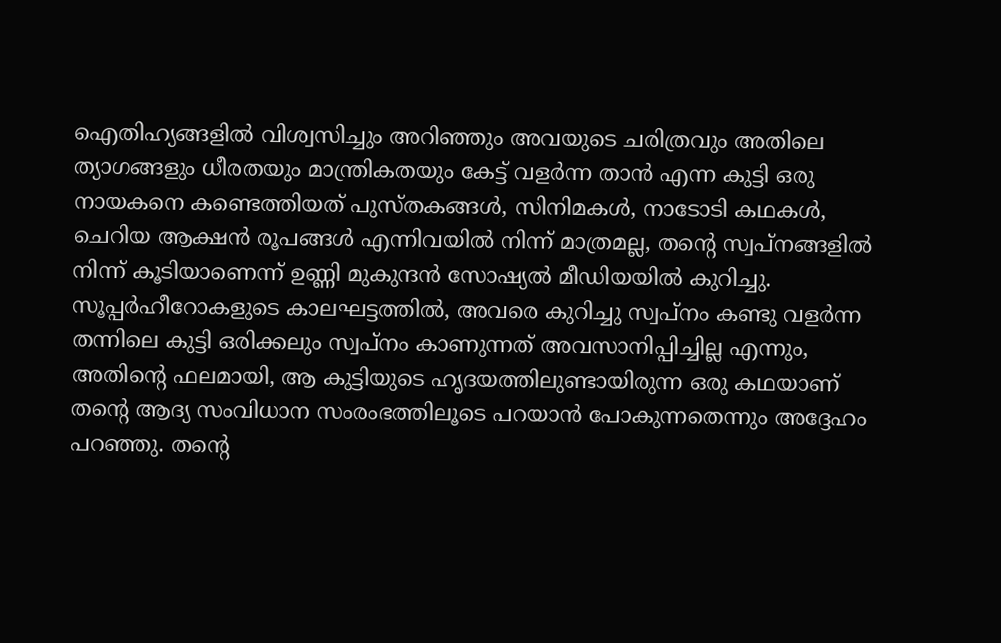ഐതിഹ്യങ്ങളിൽ വിശ്വസിച്ചും അറിഞ്ഞും അവയുടെ ചരിത്രവും അതിലെ ത്യാഗങ്ങളും ധീരതയും മാന്ത്രികതയും കേട്ട് വളർന്ന താൻ എന്ന കുട്ടി ഒരു നായകനെ കണ്ടെത്തിയത് പുസ്തകങ്ങൾ, സിനിമകൾ, നാടോടി കഥകൾ, ചെറിയ ആക്ഷൻ രൂപങ്ങൾ എന്നിവയിൽ നിന്ന് മാത്രമല്ല, തന്റെ സ്വപ്നങ്ങളിൽ നിന്ന് കൂടിയാണെന്ന് ഉണ്ണി മുകുന്ദൻ സോഷ്യൽ മീഡിയയിൽ കുറിച്ചു. സൂപ്പർഹീറോകളുടെ കാലഘട്ടത്തിൽ, അവരെ കുറിച്ചു സ്വപ്നം കണ്ടു വളർന്ന തന്നിലെ കുട്ടി ഒരിക്കലും സ്വപ്നം കാണുന്നത് അവസാനിപ്പിച്ചില്ല എന്നും, അതിന്റെ ഫലമായി, ആ കുട്ടിയുടെ ഹൃദയത്തിലുണ്ടായിരുന്ന ഒരു കഥയാണ് തന്റെ ആദ്യ സംവിധാന സംരംഭത്തിലൂടെ പറയാൻ പോകുന്നതെന്നും അദ്ദേഹം പറഞ്ഞു. തന്റെ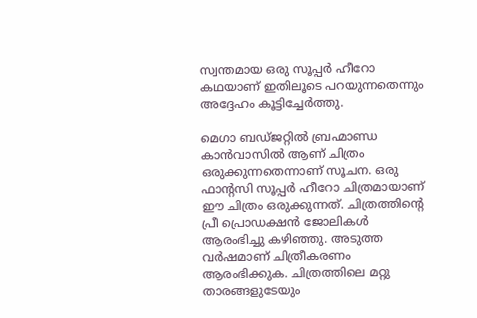സ്വന്തമായ ഒരു സൂപ്പർ ഹീറോ കഥയാണ് ഇതിലൂടെ പറയുന്നതെന്നും അദ്ദേഹം കൂട്ടിച്ചേർത്തു.

മെഗാ ബഡ്ജറ്റിൽ ബ്രഹ്മാണ്ഡ കാൻവാസിൽ ആണ് ചിത്രം ഒരുക്കുന്നതെന്നാണ് സൂചന. ഒരു ഫാന്റസി സൂപ്പർ ഹീറോ ചിത്രമായാണ് ഈ ചിത്രം ഒരുക്കുന്നത്. ചിത്രത്തിന്റെ പ്രീ പ്രൊഡക്ഷൻ ജോലികൾ ആരംഭിച്ചു കഴിഞ്ഞു. അടുത്ത വർഷമാണ് ചിത്രീകരണം ആരംഭിക്കുക. ചിത്രത്തിലെ മറ്റു താരങ്ങളുടേയും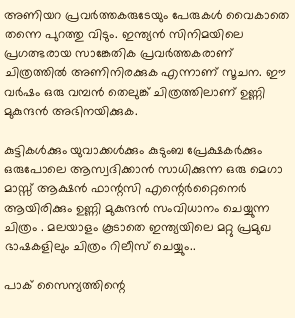അണിയറ പ്രവർത്തകരുടേയും പേരുകൾ വൈകാതെ തന്നെ പുറത്തു വിടും. ഇന്ത്യൻ സിനിമയിലെ പ്രഗത്ഭരായ സാങ്കേതിക പ്രവർത്തകരാണ് ചിത്രത്തിൽ അണിനിരക്കുക എന്നാണ് സൂചന. ഈ വർഷം ഒരു വമ്പൻ തെലുങ്ക് ചിത്രത്തിലാണ് ഉണ്ണി മുകുന്ദൻ അഭിനയിക്കുക.

കുട്ടികൾക്കും യുവാക്കൾക്കും കുടുംബ പ്രേക്ഷകർക്കും ഒരുപോലെ ആസ്വദിക്കാൻ സാധിക്കുന്ന ഒരു മെഗാ മാസ്സ് ആക്ഷൻ ഫാന്റസി എന്റെർറ്റൈനെർ ആയിരിക്കും ഉണ്ണി മുകുന്ദൻ സംവിധാനം ചെയ്യുന്ന ചിത്രം . മലയാളം കൂടാതെ ഇന്ത്യയിലെ മറ്റു പ്രമുഖ ഭാഷകളിലും ചിത്രം റിലീസ് ചെയ്യും..

പാക് സൈന്യത്തിന്റെ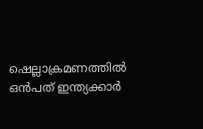ഷെല്ലാക്രമണത്തിൽ ഒൻപത് ഇന്ത്യക്കാർ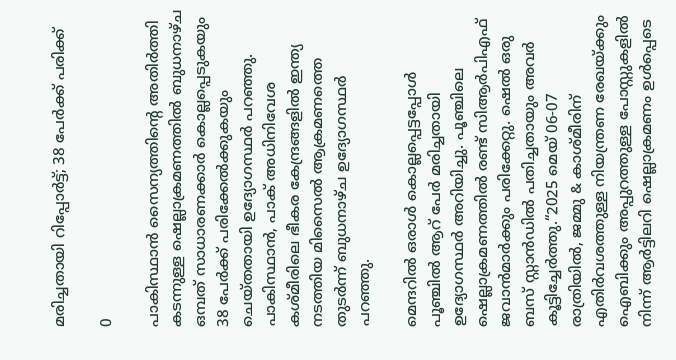മരിച്ചതായി റിപ്പോർട്ട്; 38 പേർക്ക് പരിക്ക്

0

പാകിസ്ഥാൻ സൈന്യത്തിന്റെ അതിർത്തി കടന്നുള്ള ഷെല്ലാക്രമണത്തിൽ ബുധനാഴ്ച ഒമ്പത് സാധാരണക്കാർ കൊല്ലപ്പെടുകയും 38 പേർക്ക് പരിക്കേൽക്കുകയും ചെയ്തതായി ഉദ്യോഗസ്ഥർ പറഞ്ഞു. പാകിസ്ഥാൻ, പാക് അധിനിവേശ കശ്മീരിലെ ഭീകര കേന്ദ്രങ്ങളിൽ ഇന്ത്യ നടത്തിയ മിസൈൽ ആക്രമണത്തെ തുടർന്ന് ബുധനാഴ്ച ഉദ്യോഗസ്ഥർ പറഞ്ഞു.

മെന്ദറിൽ ഒരാൾ കൊല്ലപ്പെട്ടപ്പോൾ പൂഞ്ചിൽ ആറ് പേർ മരിച്ചതായി ഉദ്യോഗസ്ഥർ അറിയിച്ചു. പൂഞ്ചിലെ ഷെല്ലാക്രമണത്തിൽ രണ്ട് സിആർപിഎഫ് ജവാൻമാർക്കും പരിക്കേറ്റു. ഷെൽ ഒരു ബസ് സ്റ്റാൻഡിൽ പതിച്ചതായും അവർ കൂട്ടിച്ചേർത്തു.“2025 മെയ് 06-07 രാത്രിയിൽ, ജമ്മു & കാശ്മീരിന് എതിർവശത്തുള്ള നിയന്ത്രണ രേഖയ്ക്കും ഐബിക്കും അപ്പുറത്തുള്ള പോസ്റ്റുകളിൽ നിന്ന് ആർട്ടിലറി ഷെല്ലാക്രമണം ഉൾപ്പെടെ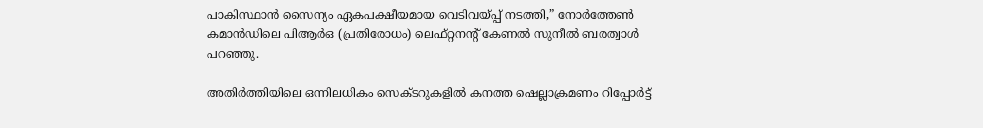പാകിസ്ഥാൻ സൈന്യം ഏകപക്ഷീയമായ വെടിവയ്പ്പ് നടത്തി,” നോർത്തേൺ കമാൻഡിലെ പിആർഒ (പ്രതിരോധം) ലെഫ്റ്റനന്റ് കേണൽ സുനീൽ ബരത്വാൾ പറഞ്ഞു.

അതിർത്തിയിലെ ഒന്നിലധികം സെക്ടറുകളിൽ കനത്ത ഷെല്ലാക്രമണം റിപ്പോർട്ട്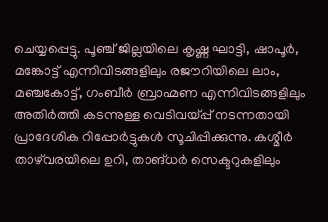ചെയ്യപ്പെട്ടു. പൂഞ്ച് ജില്ലയിലെ കൃഷ്ണ ഘാട്ടി, ഷാപൂർ, മങ്കോട്ട് എന്നിവിടങ്ങളിലും രജൗറിയിലെ ലാം, മഞ്ചകോട്ട്, ഗംബീർ ബ്രാഹ്മണ എന്നിവിടങ്ങളിലും അതിർത്തി കടന്നുള്ള വെടിവയ്പ്പ് നടന്നതായി പ്രാദേശിക റിപ്പോർട്ടുകൾ സൂചിപ്പിക്കുന്നു. കശ്മീർ താഴ്‌വരയിലെ ഉറി, താങ്ധർ സെക്ടറുകളിലും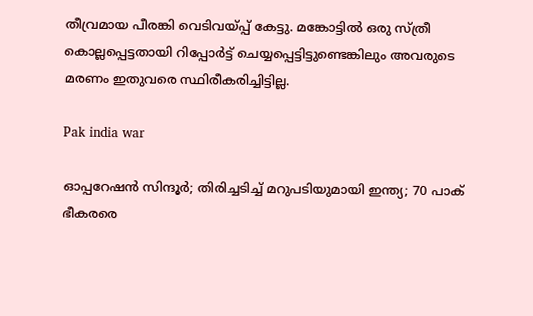തീവ്രമായ പീരങ്കി വെടിവയ്പ്പ് കേട്ടു. മങ്കോട്ടിൽ ഒരു സ്ത്രീ കൊല്ലപ്പെട്ടതായി റിപ്പോർട്ട് ചെയ്യപ്പെട്ടിട്ടുണ്ടെങ്കിലും അവരുടെ മരണം ഇതുവരെ സ്ഥിരീകരിച്ചിട്ടില്ല.

Pak india war

ഓപ്പറേഷൻ സിന്ദൂർ; തിരിച്ചടിച്ച് മറുപടിയുമായി ഇന്ത്യ; 70 പാക് ഭീകരരെ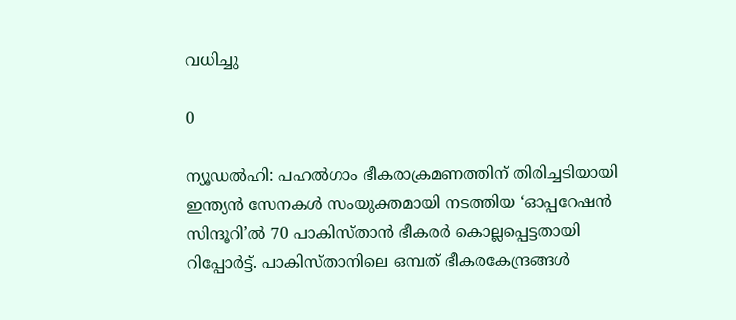വധിച്ചു

0

ന്യൂഡല്‍ഹി: പഹല്‍ഗാം ഭീകരാക്രമണത്തിന് തിരിച്ചടിയായി ഇന്ത്യന്‍ സേനകള്‍ സംയുക്തമായി നടത്തിയ ‘ഓപ്പറേഷന്‍ സിന്ദൂറി’ല്‍ 70 പാകിസ്താന്‍ ഭീകരര്‍ കൊല്ലപ്പെട്ടതായി റിപ്പോര്‍ട്ട്. പാകിസ്താനിലെ ഒമ്പത് ഭീകരകേന്ദ്രങ്ങള്‍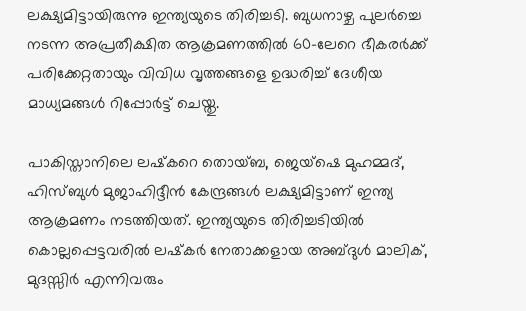ലക്ഷ്യമിട്ടായിരുന്നു ഇന്ത്യയുടെ തിരിച്ചടി. ബുധനാഴ്ച പുലര്‍ച്ചെ നടന്ന അപ്രതീക്ഷിത ആക്രമണത്തില്‍ 60-ലേറെ ഭീകരര്‍ക്ക് പരിക്കേറ്റതായും വിവിധ വൃത്തങ്ങളെ ഉദ്ധരിച്ച് ദേശീയ മാധ്യമങ്ങള്‍ റിപ്പോര്‍ട്ട് ചെയ്തു.

പാകിസ്താനിലെ ലഷ്‌കറെ തൊയ്ബ, ജെയ്‌ഷെ മുഹമ്മദ്, ഹിസ്ബുള്‍ മുജാഹിദ്ദീന്‍ കേന്ദ്രങ്ങള്‍ ലക്ഷ്യമിട്ടാണ് ഇന്ത്യ ആക്രമണം നടത്തിയത്. ഇന്ത്യയുടെ തിരിച്ചടിയില്‍ കൊല്ലപ്പെട്ടവരില്‍ ലഷ്‌കര്‍ നേതാക്കളായ അബ്ദുള്‍ മാലിക്, മുദസ്സിര്‍ എന്നിവരും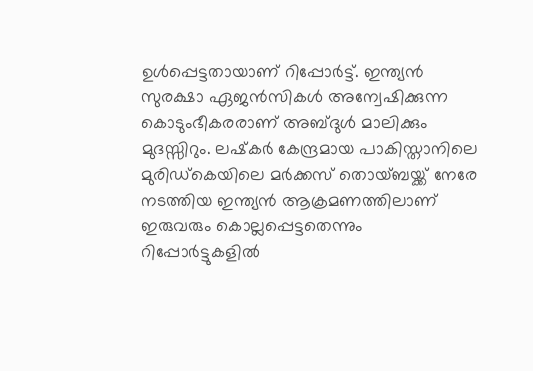ഉള്‍പ്പെട്ടതായാണ് റിപ്പോര്‍ട്ട്. ഇന്ത്യന്‍ സുരക്ഷാ ഏജന്‍സികള്‍ അന്വേഷിക്കുന്ന കൊടുംഭീകരരാണ് അബ്ദുള്‍ മാലിക്കും മുദസ്സിറും. ലഷ്‌കര്‍ കേന്ദ്രമായ പാകിസ്താനിലെ മുരിഡ്‌കെയിലെ മര്‍ക്കസ് തൊയ്ബയ്ക്ക് നേരേ നടത്തിയ ഇന്ത്യന്‍ ആക്രമണത്തിലാണ് ഇരുവരും കൊല്ലപ്പെട്ടതെന്നും റിപ്പോര്‍ട്ടുകളില്‍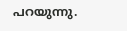പറയുന്നു.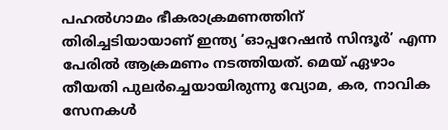പഹല്‍ഗാമം ഭീകരാക്രമണത്തിന് തിരിച്ചടിയായാണ് ഇന്ത്യ ‘ഓപ്പറേഷന്‍ സിന്ദൂര്‍’ എന്ന പേരില്‍ ആക്രമണം നടത്തിയത്. മെയ് ഏഴാം തീയതി പുലര്‍ച്ചെയായിരുന്നു വ്യോമ, കര, നാവിക സേനകള്‍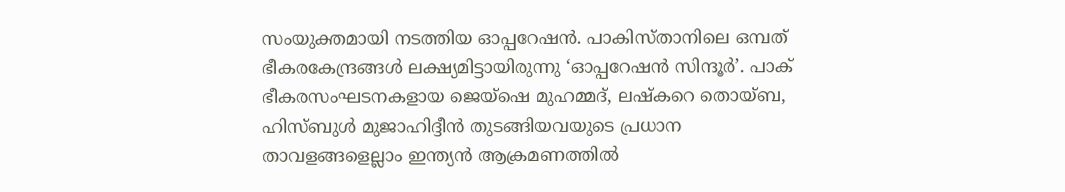സംയുക്തമായി നടത്തിയ ഓപ്പറേഷന്‍. പാകിസ്താനിലെ ഒമ്പത് ഭീകരകേന്ദ്രങ്ങള്‍ ലക്ഷ്യമിട്ടായിരുന്നു ‘ഓപ്പറേഷന്‍ സിന്ദൂര്‍’. പാക് ഭീകരസംഘടനകളായ ജെയ്ഷെ മുഹമ്മദ്, ലഷ്‌കറെ തൊയ്ബ, ഹിസ്ബുള്‍ മുജാഹിദ്ദീന്‍ തുടങ്ങിയവയുടെ പ്രധാന താവളങ്ങളെല്ലാം ഇന്ത്യന്‍ ആക്രമണത്തില്‍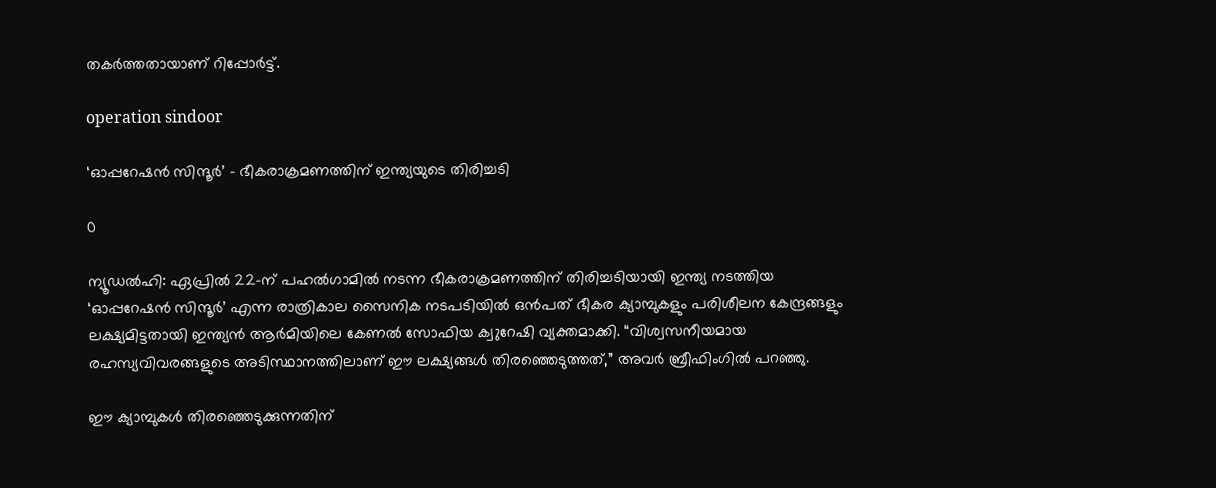തകര്‍ത്തതായാണ് റിപ്പോര്‍ട്ട്.

operation sindoor

‘ഓപ്പറേഷൻ സിന്ദൂർ’ – ഭീകരാക്രമണത്തിന് ഇന്ത്യയുടെ തിരിച്ചടി

0

ന്യൂഡൽഹി: ഏപ്രിൽ 22-ന് പഹൽഗാമിൽ നടന്ന ഭീകരാക്രമണത്തിന് തിരിച്ചടിയായി ഇന്ത്യ നടത്തിയ ‘ഓപ്പറേഷൻ സിന്ദൂർ’ എന്ന രാത്രികാല സൈനിക നടപടിയിൽ ഒൻപത് ഭീകര ക്യാമ്പുകളും പരിശീലന കേന്ദ്രങ്ങളും ലക്ഷ്യമിട്ടതായി ഇന്ത്യൻ ആർമിയിലെ കേണൽ സോഫിയ ക്വുറേഷി വ്യക്തമാക്കി. “വിശ്വസനീയമായ രഹസ്യവിവരങ്ങളുടെ അടിസ്ഥാനത്തിലാണ് ഈ ലക്ഷ്യങ്ങൾ തിരഞ്ഞെടുത്തത്,” അവർ ബ്രീഫിംഗിൽ പറഞ്ഞു.

ഈ ക്യാമ്പുകൾ തിരഞ്ഞെടുക്കുന്നതിന്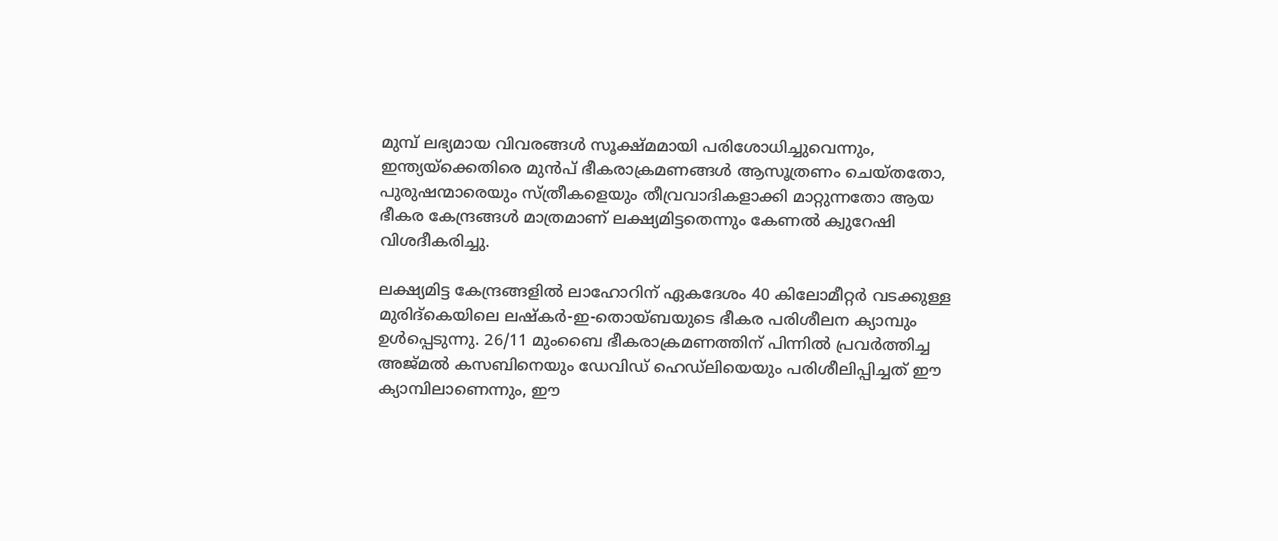മുമ്പ് ലഭ്യമായ വിവരങ്ങൾ സൂക്ഷ്മമായി പരിശോധിച്ചുവെന്നും, ഇന്ത്യയ്‌ക്കെതിരെ മുൻപ് ഭീകരാക്രമണങ്ങൾ ആസൂത്രണം ചെയ്തതോ, പുരുഷന്മാരെയും സ്ത്രീകളെയും തീവ്രവാദികളാക്കി മാറ്റുന്നതോ ആയ ഭീകര കേന്ദ്രങ്ങൾ മാത്രമാണ് ലക്ഷ്യമിട്ടതെന്നും കേണൽ ക്വുറേഷി വിശദീകരിച്ചു.

ലക്ഷ്യമിട്ട കേന്ദ്രങ്ങളിൽ ലാഹോറിന് ഏകദേശം 40 കിലോമീറ്റർ വടക്കുള്ള മുരിദ്‌കെയിലെ ലഷ്‌കർ-ഇ-തൊയ്ബയുടെ ഭീകര പരിശീലന ക്യാമ്പും ഉൾപ്പെടുന്നു. 26/11 മുംബൈ ഭീകരാക്രമണത്തിന് പിന്നിൽ പ്രവർത്തിച്ച അജ്മൽ കസബിനെയും ഡേവിഡ് ഹെഡ്‌ലിയെയും പരിശീലിപ്പിച്ചത് ഈ ക്യാമ്പിലാണെന്നും, ഈ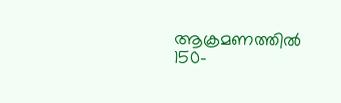ആക്രമണത്തിൽ 150-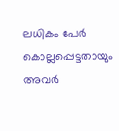ലധികം പേർ കൊല്ലപ്പെട്ടതായും അവർ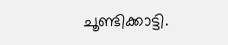ചൂണ്ടിക്കാട്ടി.